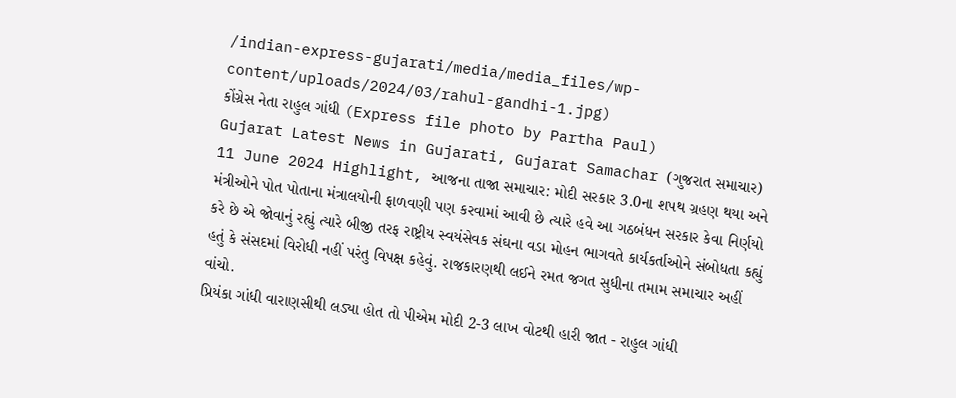/indian-express-gujarati/media/media_files/wp-content/uploads/2024/03/rahul-gandhi-1.jpg)
કોંગ્રેસ નેતા રાહુલ ગાંધી (Express file photo by Partha Paul)
Gujarat Latest News in Gujarati, Gujarat Samachar (ગુજરાત સમાચાર) 11 June 2024 Highlight, આજના તાજા સમાચાર: મોદી સરકાર 3.0ના શપથ ગ્રહણ થયા અને મંત્રીઓને પોત પોતાના મંત્રાલયોની ફાળવણી પણ કરવામાં આવી છે ત્યારે હવે આ ગઠબંધન સરકાર કેવા નિર્ણયો કરે છે એ જોવાનું રહ્યું ત્યારે બીજી તરફ રાષ્ટ્રીય સ્વયંસેવક સંઘના વડા મોહન ભાગવતે કાર્યકર્તાઓને સંબોધતા કહ્યું હતું કે સંસદમાં વિરોધી નહીં પરંતુ વિપક્ષ કહેવું. રાજકારણથી લઈને રમત જગત સુધીના તમામ સમાચાર અહીં વાંચો.
પ્રિયંકા ગાંધી વારાણસીથી લડ્યા હોત તો પીએમ મોદી 2-3 લાખ વોટથી હારી જાત - રાહુલ ગાંધી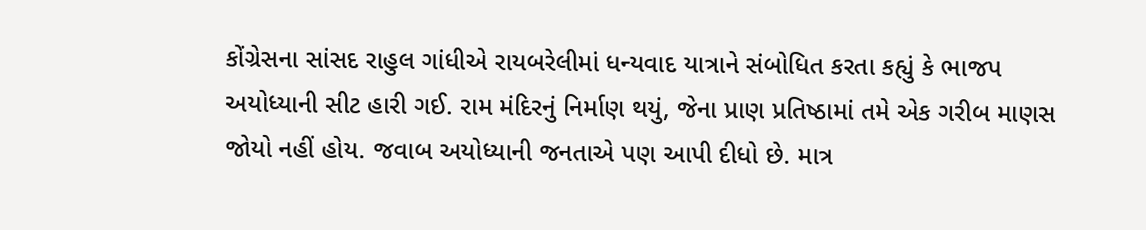કોંગ્રેસના સાંસદ રાહુલ ગાંધીએ રાયબરેલીમાં ધન્યવાદ યાત્રાને સંબોધિત કરતા કહ્યું કે ભાજપ અયોધ્યાની સીટ હારી ગઈ. રામ મંદિરનું નિર્માણ થયું, જેના પ્રાણ પ્રતિષ્ઠામાં તમે એક ગરીબ માણસ જોયો નહીં હોય. જવાબ અયોધ્યાની જનતાએ પણ આપી દીધો છે. માત્ર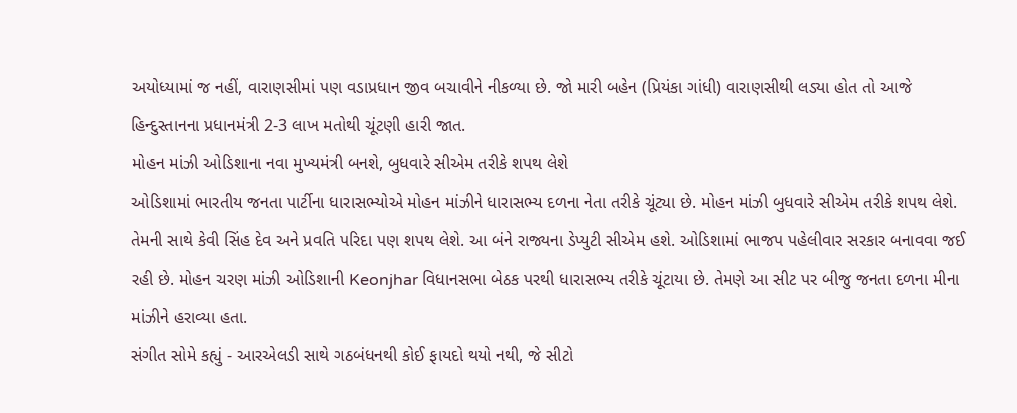અયોધ્યામાં જ નહીં, વારાણસીમાં પણ વડાપ્રધાન જીવ બચાવીને નીકળ્યા છે. જો મારી બહેન (પ્રિયંકા ગાંધી) વારાણસીથી લડ્યા હોત તો આજે હિન્દુસ્તાનના પ્રધાનમંત્રી 2-3 લાખ મતોથી ચૂંટણી હારી જાત.
મોહન માંઝી ઓડિશાના નવા મુખ્યમંત્રી બનશે, બુધવારે સીએમ તરીકે શપથ લેશે
ઓડિશામાં ભારતીય જનતા પાર્ટીના ધારાસભ્યોએ મોહન માંઝીને ધારાસભ્ય દળના નેતા તરીકે ચૂંટ્યા છે. મોહન માંઝી બુધવારે સીએમ તરીકે શપથ લેશે. તેમની સાથે કેવી સિંહ દેવ અને પ્રવતિ પરિદા પણ શપથ લેશે. આ બંને રાજ્યના ડેપ્યુટી સીએમ હશે. ઓડિશામાં ભાજપ પહેલીવાર સરકાર બનાવવા જઈ રહી છે. મોહન ચરણ માંઝી ઓડિશાની Keonjhar વિધાનસભા બેઠક પરથી ધારાસભ્ય તરીકે ચૂંટાયા છે. તેમણે આ સીટ પર બીજુ જનતા દળના મીના માંઝીને હરાવ્યા હતા.
સંગીત સોમે કહ્યું - આરએલડી સાથે ગઠબંધનથી કોઈ ફાયદો થયો નથી, જે સીટો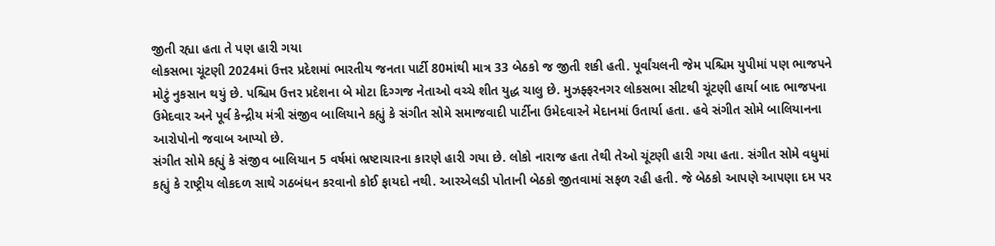જીતી રહ્યા હતા તે પણ હારી ગયા
લોકસભા ચૂંટણી 2024માં ઉત્તર પ્રદેશમાં ભારતીય જનતા પાર્ટી 80માંથી માત્ર 33 બેઠકો જ જીતી શકી હતી. પૂર્વાંચલની જેમ પશ્ચિમ યુપીમાં પણ ભાજપને મોટું નુકસાન થયું છે. પશ્ચિમ ઉત્તર પ્રદેશના બે મોટા દિગ્ગજ નેતાઓ વચ્ચે શીત યુદ્ધ ચાલુ છે. મુઝફ્ફરનગર લોકસભા સીટથી ચૂંટણી હાર્યા બાદ ભાજપના ઉમેદવાર અને પૂર્વ કેન્દ્રીય મંત્રી સંજીવ બાલિયાને કહ્યું કે સંગીત સોમે સમાજવાદી પાર્ટીના ઉમેદવારને મેદાનમાં ઉતાર્યા હતા. હવે સંગીત સોમે બાલિયાનના આરોપોનો જવાબ આપ્યો છે.
સંગીત સોમે કહ્યું કે સંજીવ બાલિયાન 5 વર્ષમાં ભ્રષ્ટાચારના કારણે હારી ગયા છે. લોકો નારાજ હતા તેથી તેઓ ચૂંટણી હારી ગયા હતા. સંગીત સોમે વધુમાં કહ્યું કે રાષ્ટ્રીય લોકદળ સાથે ગઠબંધન કરવાનો કોઈ ફાયદો નથી. આરએલડી પોતાની બેઠકો જીતવામાં સફળ રહી હતી. જે બેઠકો આપણે આપણા દમ પર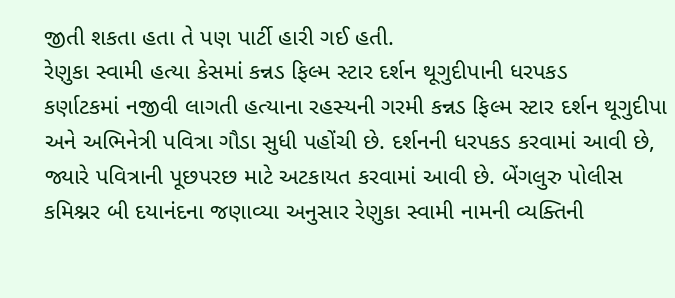જીતી શકતા હતા તે પણ પાર્ટી હારી ગઈ હતી.
રેણુકા સ્વામી હત્યા કેસમાં કન્નડ ફિલ્મ સ્ટાર દર્શન થૂગુદીપાની ધરપકડ
કર્ણાટકમાં નજીવી લાગતી હત્યાના રહસ્યની ગરમી કન્નડ ફિલ્મ સ્ટાર દર્શન થૂગુદીપા અને અભિનેત્રી પવિત્રા ગૌડા સુધી પહોંચી છે. દર્શનની ધરપકડ કરવામાં આવી છે, જ્યારે પવિત્રાની પૂછપરછ માટે અટકાયત કરવામાં આવી છે. બેંગલુરુ પોલીસ કમિશ્નર બી દયાનંદના જણાવ્યા અનુસાર રેણુકા સ્વામી નામની વ્યક્તિની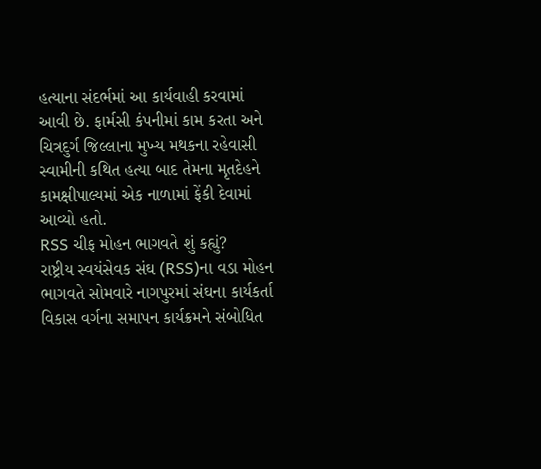હત્યાના સંદર્ભમાં આ કાર્યવાહી કરવામાં આવી છે. ફાર્મસી કંપનીમાં કામ કરતા અને ચિત્રદુર્ગ જિલ્લાના મુખ્ય મથકના રહેવાસી સ્વામીની કથિત હત્યા બાદ તેમના મૃતદેહને કામક્ષીપાલ્યમાં એક નાળામાં ફેંકી દેવામાં આવ્યો હતો.
RSS ચીફ મોહન ભાગવતે શું કહ્યું?
રાષ્ટ્રીય સ્વયંસેવક સંઘ (RSS)ના વડા મોહન ભાગવતે સોમવારે નાગપુરમાં સંઘના કાર્યકર્તા વિકાસ વર્ગના સમાપન કાર્યક્રમને સંબોધિત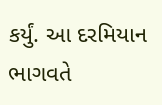કર્યું. આ દરમિયાન ભાગવતે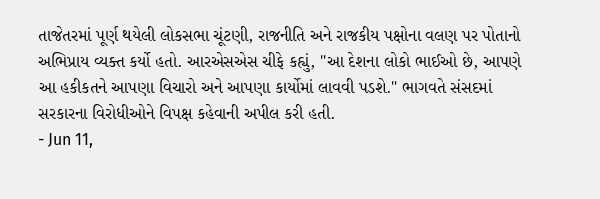તાજેતરમાં પૂર્ણ થયેલી લોકસભા ચૂંટણી, રાજનીતિ અને રાજકીય પક્ષોના વલણ પર પોતાનો અભિપ્રાય વ્યક્ત કર્યો હતો. આરએસએસ ચીફે કહ્યું, "આ દેશના લોકો ભાઈઓ છે, આપણે આ હકીકતને આપણા વિચારો અને આપણા કાર્યોમાં લાવવી પડશે." ભાગવતે સંસદમાં સરકારના વિરોધીઓને વિપક્ષ કહેવાની અપીલ કરી હતી.
- Jun 11,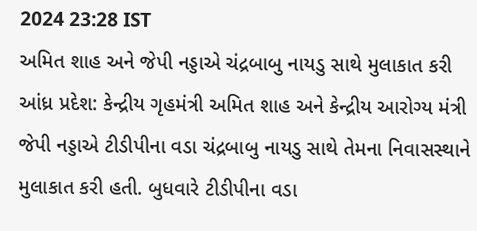2024 23:28 IST
અમિત શાહ અને જેપી નડ્ડાએ ચંદ્રબાબુ નાયડુ સાથે મુલાકાત કરી
આંધ્ર પ્રદેશ: કેન્દ્રીય ગૃહમંત્રી અમિત શાહ અને કેન્દ્રીય આરોગ્ય મંત્રી જેપી નડ્ડાએ ટીડીપીના વડા ચંદ્રબાબુ નાયડુ સાથે તેમના નિવાસસ્થાને મુલાકાત કરી હતી. બુધવારે ટીડીપીના વડા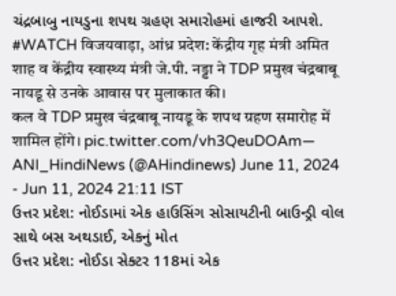ચંદ્રબાબુ નાયડુના શપથ ગ્રહણ સમારોહમાં હાજરી આપશે.
#WATCH विजयवाड़ा, आंध्र प्रदेश: केंद्रीय गृह मंत्री अमित शाह व केंद्रीय स्वास्थ्य मंत्री जे.पी. नड्डा ने TDP प्रमुख चंद्रबाबू नायडू से उनके आवास पर मुलाकात की।
कल वे TDP प्रमुख चंद्रबाबू नायडू के शपथ ग्रहण समारोह में शामिल होंगे। pic.twitter.com/vh3QeuDOAm— ANI_HindiNews (@AHindinews) June 11, 2024
- Jun 11, 2024 21:11 IST
ઉત્તર પ્રદેશ: નોઈડામાં એક હાઉસિંગ સોસાયટીની બાઉન્ડ્રી વોલ સાથે બસ અથડાઈ, એકનું મોત
ઉત્તર પ્રદેશ: નોઈડા સેક્ટર 118માં એક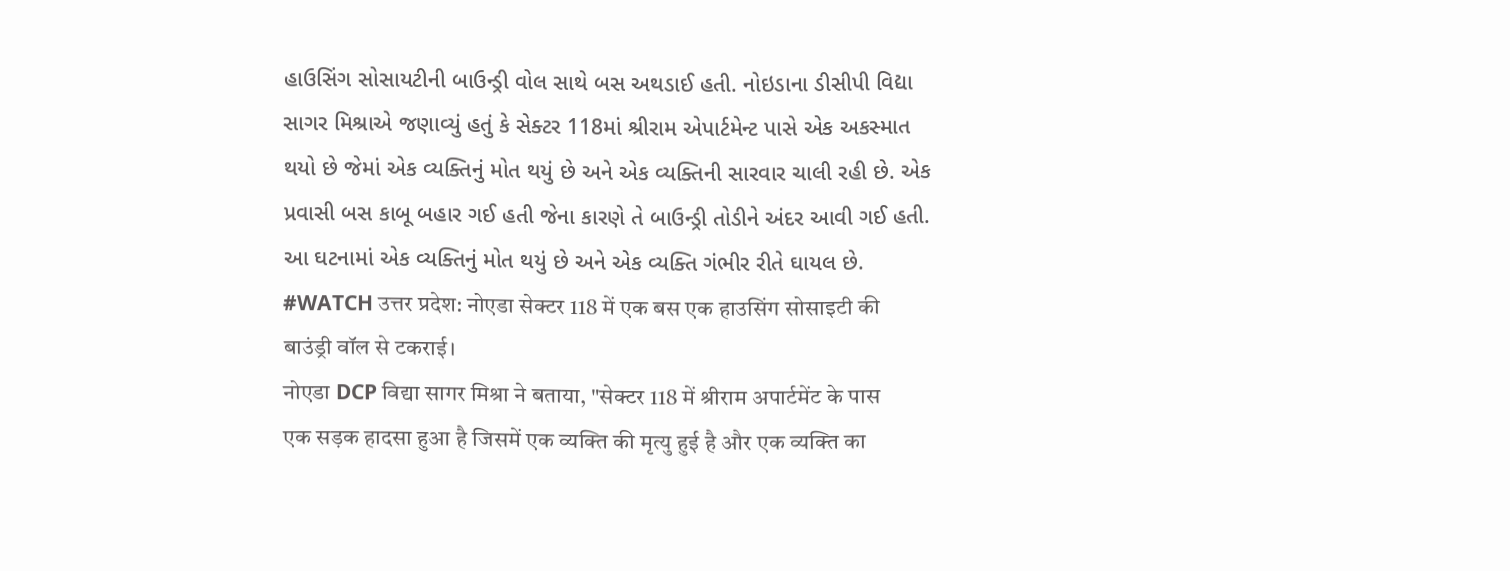હાઉસિંગ સોસાયટીની બાઉન્ડ્રી વોલ સાથે બસ અથડાઈ હતી. નોઇડાના ડીસીપી વિદ્યા સાગર મિશ્રાએ જણાવ્યું હતું કે સેક્ટર 118માં શ્રીરામ એપાર્ટમેન્ટ પાસે એક અકસ્માત થયો છે જેમાં એક વ્યક્તિનું મોત થયું છે અને એક વ્યક્તિની સારવાર ચાલી રહી છે. એક પ્રવાસી બસ કાબૂ બહાર ગઈ હતી જેના કારણે તે બાઉન્ડ્રી તોડીને અંદર આવી ગઈ હતી. આ ઘટનામાં એક વ્યક્તિનું મોત થયું છે અને એક વ્યક્તિ ગંભીર રીતે ઘાયલ છે.
#WATCH उत्तर प्रदेश: नोएडा सेक्टर 118 में एक बस एक हाउसिंग सोसाइटी की बाउंड्री वॉल से टकराई।
नोएडा DCP विद्या सागर मिश्रा ने बताया, "सेक्टर 118 में श्रीराम अपार्टमेंट के पास एक सड़क हादसा हुआ है जिसमें एक व्यक्ति की मृत्यु हुई है और एक व्यक्ति का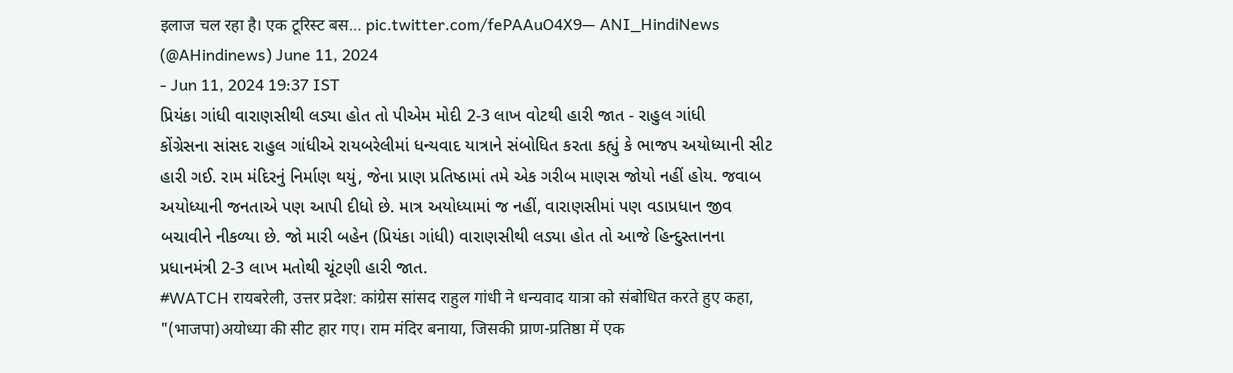इलाज चल रहा है। एक टूरिस्ट बस… pic.twitter.com/fePAAuO4X9— ANI_HindiNews (@AHindinews) June 11, 2024
- Jun 11, 2024 19:37 IST
પ્રિયંકા ગાંધી વારાણસીથી લડ્યા હોત તો પીએમ મોદી 2-3 લાખ વોટથી હારી જાત - રાહુલ ગાંધી
કોંગ્રેસના સાંસદ રાહુલ ગાંધીએ રાયબરેલીમાં ધન્યવાદ યાત્રાને સંબોધિત કરતા કહ્યું કે ભાજપ અયોધ્યાની સીટ હારી ગઈ. રામ મંદિરનું નિર્માણ થયું, જેના પ્રાણ પ્રતિષ્ઠામાં તમે એક ગરીબ માણસ જોયો નહીં હોય. જવાબ અયોધ્યાની જનતાએ પણ આપી દીધો છે. માત્ર અયોધ્યામાં જ નહીં, વારાણસીમાં પણ વડાપ્રધાન જીવ બચાવીને નીકળ્યા છે. જો મારી બહેન (પ્રિયંકા ગાંધી) વારાણસીથી લડ્યા હોત તો આજે હિન્દુસ્તાનના પ્રધાનમંત્રી 2-3 લાખ મતોથી ચૂંટણી હારી જાત.
#WATCH रायबरेली, उत्तर प्रदेश: कांग्रेस सांसद राहुल गांधी ने धन्यवाद यात्रा को संबोधित करते हुए कहा, "(भाजपा)अयोध्या की सीट हार गए। राम मंदिर बनाया, जिसकी प्राण-प्रतिष्ठा में एक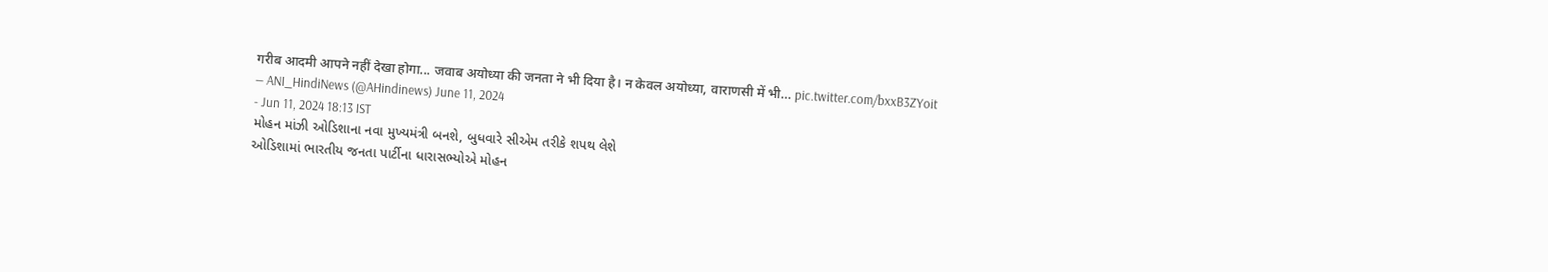गरीब आदमी आपने नहीं देखा होगा... जवाब अयोध्या की जनता ने भी दिया है। न केवल अयोध्या, वाराणसी में भी… pic.twitter.com/bxxB3ZYoit
— ANI_HindiNews (@AHindinews) June 11, 2024
- Jun 11, 2024 18:13 IST
મોહન માંઝી ઓડિશાના નવા મુખ્યમંત્રી બનશે, બુધવારે સીએમ તરીકે શપથ લેશે
ઓડિશામાં ભારતીય જનતા પાર્ટીના ધારાસભ્યોએ મોહન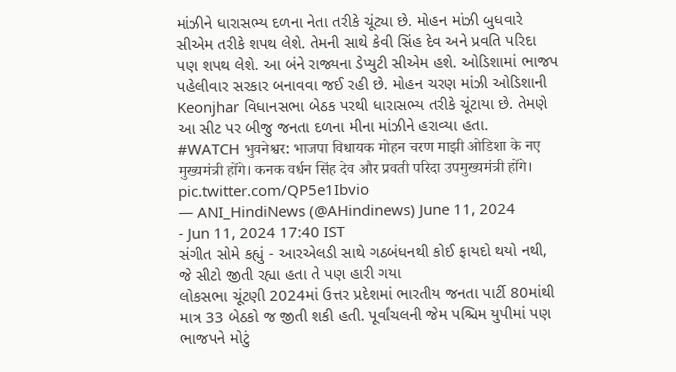માંઝીને ધારાસભ્ય દળના નેતા તરીકે ચૂંટ્યા છે. મોહન માંઝી બુધવારે સીએમ તરીકે શપથ લેશે. તેમની સાથે કેવી સિંહ દેવ અને પ્રવતિ પરિદા પણ શપથ લેશે. આ બંને રાજ્યના ડેપ્યુટી સીએમ હશે. ઓડિશામાં ભાજપ પહેલીવાર સરકાર બનાવવા જઈ રહી છે. મોહન ચરણ માંઝી ઓડિશાની Keonjhar વિધાનસભા બેઠક પરથી ધારાસભ્ય તરીકે ચૂંટાયા છે. તેમણે આ સીટ પર બીજુ જનતા દળના મીના માંઝીને હરાવ્યા હતા.
#WATCH भुवनेश्वर: भाजपा विधायक मोहन चरण माझी ओडिशा के नए मुख्यमंत्री होंगे। कनक वर्धन सिंह देव और प्रवती परिदा उपमुख्यमंत्री होंगे। pic.twitter.com/QP5e1Ibvio
— ANI_HindiNews (@AHindinews) June 11, 2024
- Jun 11, 2024 17:40 IST
સંગીત સોમે કહ્યું - આરએલડી સાથે ગઠબંધનથી કોઈ ફાયદો થયો નથી, જે સીટો જીતી રહ્યા હતા તે પણ હારી ગયા
લોકસભા ચૂંટણી 2024માં ઉત્તર પ્રદેશમાં ભારતીય જનતા પાર્ટી 80માંથી માત્ર 33 બેઠકો જ જીતી શકી હતી. પૂર્વાંચલની જેમ પશ્ચિમ યુપીમાં પણ ભાજપને મોટું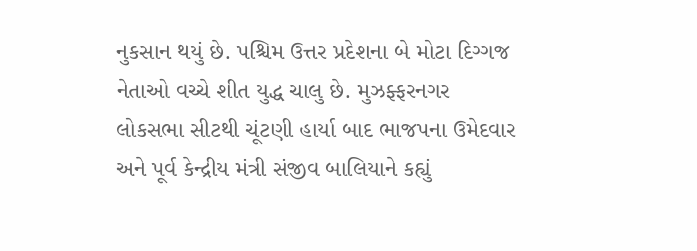નુકસાન થયું છે. પશ્ચિમ ઉત્તર પ્રદેશના બે મોટા દિગ્ગજ નેતાઓ વચ્ચે શીત યુદ્ધ ચાલુ છે. મુઝફ્ફરનગર લોકસભા સીટથી ચૂંટણી હાર્યા બાદ ભાજપના ઉમેદવાર અને પૂર્વ કેન્દ્રીય મંત્રી સંજીવ બાલિયાને કહ્યું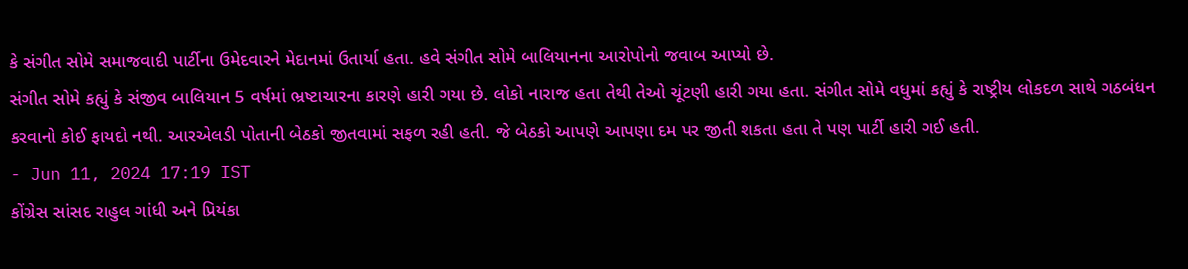કે સંગીત સોમે સમાજવાદી પાર્ટીના ઉમેદવારને મેદાનમાં ઉતાર્યા હતા. હવે સંગીત સોમે બાલિયાનના આરોપોનો જવાબ આપ્યો છે.
સંગીત સોમે કહ્યું કે સંજીવ બાલિયાન 5 વર્ષમાં ભ્રષ્ટાચારના કારણે હારી ગયા છે. લોકો નારાજ હતા તેથી તેઓ ચૂંટણી હારી ગયા હતા. સંગીત સોમે વધુમાં કહ્યું કે રાષ્ટ્રીય લોકદળ સાથે ગઠબંધન કરવાનો કોઈ ફાયદો નથી. આરએલડી પોતાની બેઠકો જીતવામાં સફળ રહી હતી. જે બેઠકો આપણે આપણા દમ પર જીતી શકતા હતા તે પણ પાર્ટી હારી ગઈ હતી.
- Jun 11, 2024 17:19 IST
કોંગ્રેસ સાંસદ રાહુલ ગાંધી અને પ્રિયંકા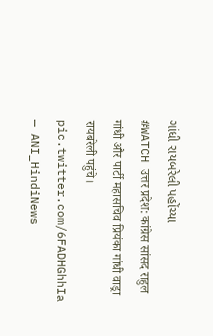ગાંધી રાયબરેલી પહોંચ્યા
#WATCH उत्तर प्रदेश: कांग्रेस सांसद राहुल गांधी और पार्टी महासचिव प्रियंका गांधी वाड्रा रायबरेली पहुंचे। pic.twitter.com/6FADHGhhIa
— ANI_HindiNews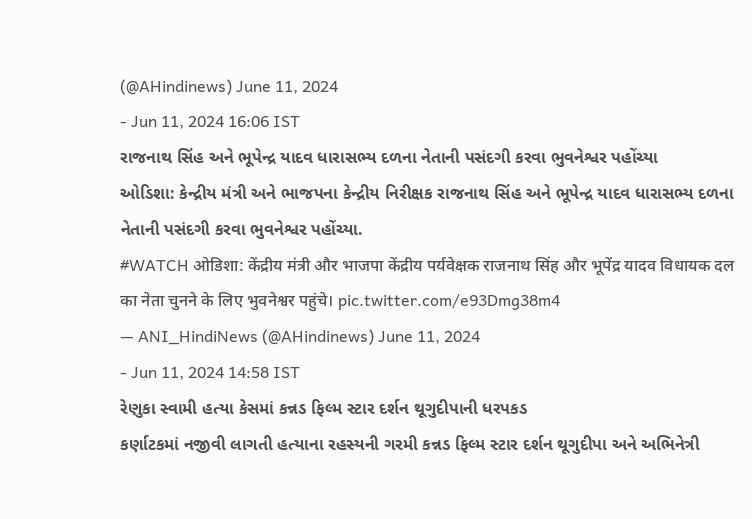(@AHindinews) June 11, 2024
- Jun 11, 2024 16:06 IST
રાજનાથ સિંહ અને ભૂપેન્દ્ર યાદવ ધારાસભ્ય દળના નેતાની પસંદગી કરવા ભુવનેશ્વર પહોંચ્યા
ઓડિશા: કેન્દ્રીય મંત્રી અને ભાજપના કેન્દ્રીય નિરીક્ષક રાજનાથ સિંહ અને ભૂપેન્દ્ર યાદવ ધારાસભ્ય દળના નેતાની પસંદગી કરવા ભુવનેશ્વર પહોંચ્યા.
#WATCH ओडिशा: केंद्रीय मंत्री और भाजपा केंद्रीय पर्यवेक्षक राजनाथ सिंह और भूपेंद्र यादव विधायक दल का नेता चुनने के लिए भुवनेश्वर पहुंचे। pic.twitter.com/e93Dmg38m4
— ANI_HindiNews (@AHindinews) June 11, 2024
- Jun 11, 2024 14:58 IST
રેણુકા સ્વામી હત્યા કેસમાં કન્નડ ફિલ્મ સ્ટાર દર્શન થૂગુદીપાની ધરપકડ
કર્ણાટકમાં નજીવી લાગતી હત્યાના રહસ્યની ગરમી કન્નડ ફિલ્મ સ્ટાર દર્શન થૂગુદીપા અને અભિનેત્રી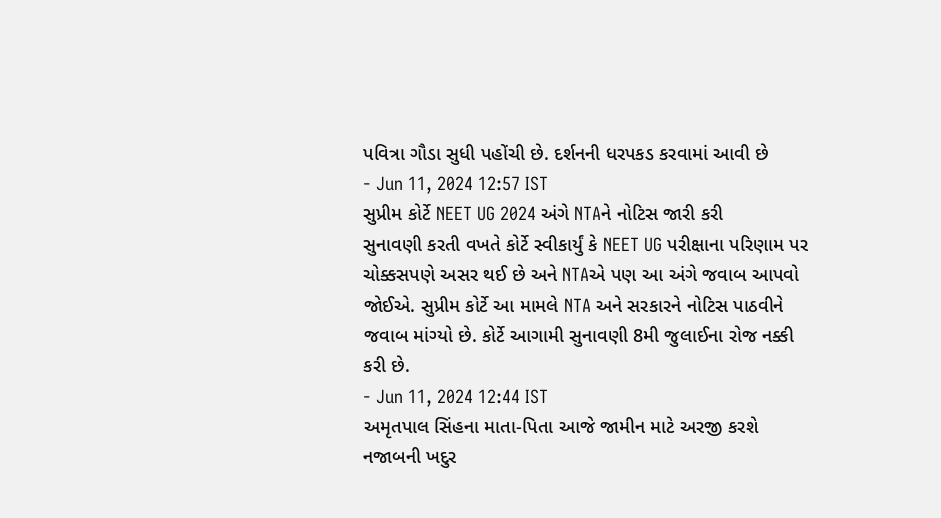પવિત્રા ગૌડા સુધી પહોંચી છે. દર્શનની ધરપકડ કરવામાં આવી છે
- Jun 11, 2024 12:57 IST
સુપ્રીમ કોર્ટે NEET UG 2024 અંગે NTAને નોટિસ જારી કરી
સુનાવણી કરતી વખતે કોર્ટે સ્વીકાર્યું કે NEET UG પરીક્ષાના પરિણામ પર ચોક્કસપણે અસર થઈ છે અને NTAએ પણ આ અંગે જવાબ આપવો જોઈએ. સુપ્રીમ કોર્ટે આ મામલે NTA અને સરકારને નોટિસ પાઠવીને જવાબ માંગ્યો છે. કોર્ટે આગામી સુનાવણી 8મી જુલાઈના રોજ નક્કી કરી છે.
- Jun 11, 2024 12:44 IST
અમૃતપાલ સિંહના માતા-પિતા આજે જામીન માટે અરજી કરશે
નજાબની ખદુર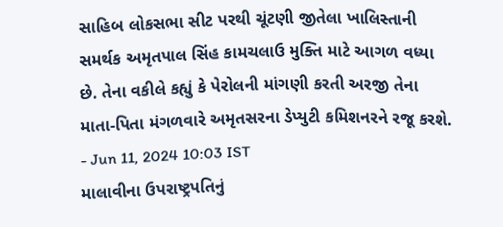સાહિબ લોકસભા સીટ પરથી ચૂંટણી જીતેલા ખાલિસ્તાની સમર્થક અમૃતપાલ સિંહ કામચલાઉ મુક્તિ માટે આગળ વધ્યા છે. તેના વકીલે કહ્યું કે પેરોલની માંગણી કરતી અરજી તેના માતા-પિતા મંગળવારે અમૃતસરના ડેપ્યુટી કમિશનરને રજૂ કરશે.
- Jun 11, 2024 10:03 IST
માલાવીના ઉપરાષ્ટ્રપતિનું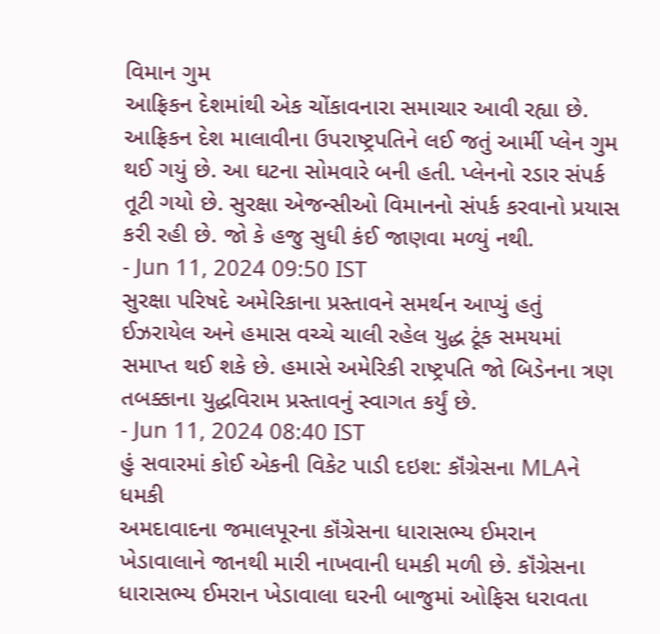વિમાન ગુમ
આફ્રિકન દેશમાંથી એક ચોંકાવનારા સમાચાર આવી રહ્યા છે. આફ્રિકન દેશ માલાવીના ઉપરાષ્ટ્રપતિને લઈ જતું આર્મી પ્લેન ગુમ થઈ ગયું છે. આ ઘટના સોમવારે બની હતી. પ્લેનનો રડાર સંપર્ક તૂટી ગયો છે. સુરક્ષા એજન્સીઓ વિમાનનો સંપર્ક કરવાનો પ્રયાસ કરી રહી છે. જો કે હજુ સુધી કંઈ જાણવા મળ્યું નથી.
- Jun 11, 2024 09:50 IST
સુરક્ષા પરિષદે અમેરિકાના પ્રસ્તાવને સમર્થન આપ્યું હતું
ઈઝરાયેલ અને હમાસ વચ્ચે ચાલી રહેલ યુદ્ધ ટૂંક સમયમાં સમાપ્ત થઈ શકે છે. હમાસે અમેરિકી રાષ્ટ્રપતિ જો બિડેનના ત્રણ તબક્કાના યુદ્ધવિરામ પ્રસ્તાવનું સ્વાગત કર્યું છે.
- Jun 11, 2024 08:40 IST
હું સવારમાં કોઈ એકની વિકેટ પાડી દઇશ: કૉંગ્રેસના MLAને ધમકી
અમદાવાદના જમાલપૂરના કૉંગ્રેસના ધારાસભ્ય ઈમરાન ખેડાવાલાને જાનથી મારી નાખવાની ધમકી મળી છે. કૉંગ્રેસના ધારાસભ્ય ઈમરાન ખેડાવાલા ઘરની બાજુમાં ઓફિસ ધરાવતા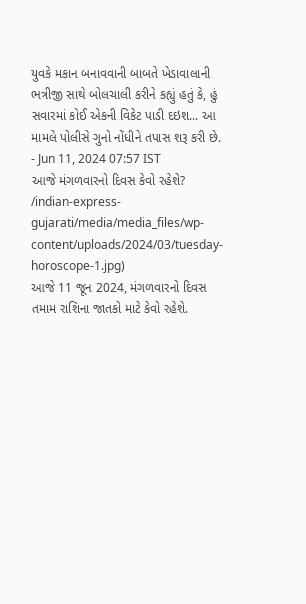યુવકે મકાન બનાવવાની બાબતે ખેડાવાલાની ભત્રીજી સાથે બોલચાલી કરીને કહ્યું હતું કે, હું સવારમાં કોઈ એકની વિકેટ પાડી દઇશ... આ મામલે પોલીસે ગુનો નોંધીને તપાસ શરૂ કરી છે.
- Jun 11, 2024 07:57 IST
આજે મંગળવારનો દિવસ કેવો રહેશે?
/indian-express-gujarati/media/media_files/wp-content/uploads/2024/03/tuesday-horoscope-1.jpg)
આજે 11 જૂન 2024, મંગળવારનો દિવસ તમામ રાશિના જાતકો માટે કેવો રહેશે.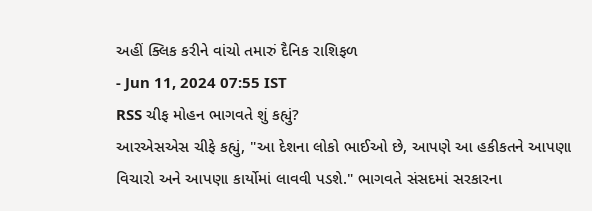અહીં ક્લિક કરીને વાંચો તમારું દૈનિક રાશિફળ
- Jun 11, 2024 07:55 IST
RSS ચીફ મોહન ભાગવતે શું કહ્યું?
આરએસએસ ચીફે કહ્યું, "આ દેશના લોકો ભાઈઓ છે, આપણે આ હકીકતને આપણા વિચારો અને આપણા કાર્યોમાં લાવવી પડશે." ભાગવતે સંસદમાં સરકારના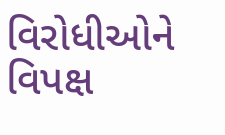વિરોધીઓને વિપક્ષ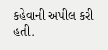કહેવાની અપીલ કરી હતી.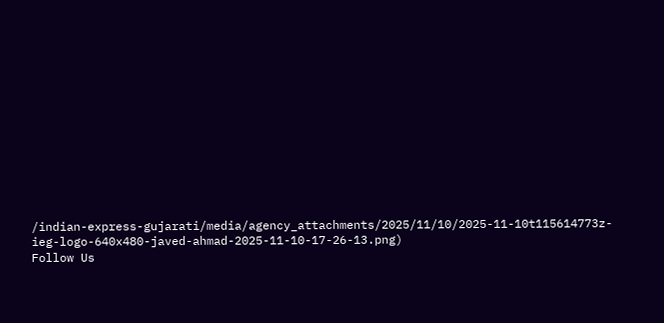/indian-express-gujarati/media/agency_attachments/2025/11/10/2025-11-10t115614773z-ieg-logo-640x480-javed-ahmad-2025-11-10-17-26-13.png)
Follow Us